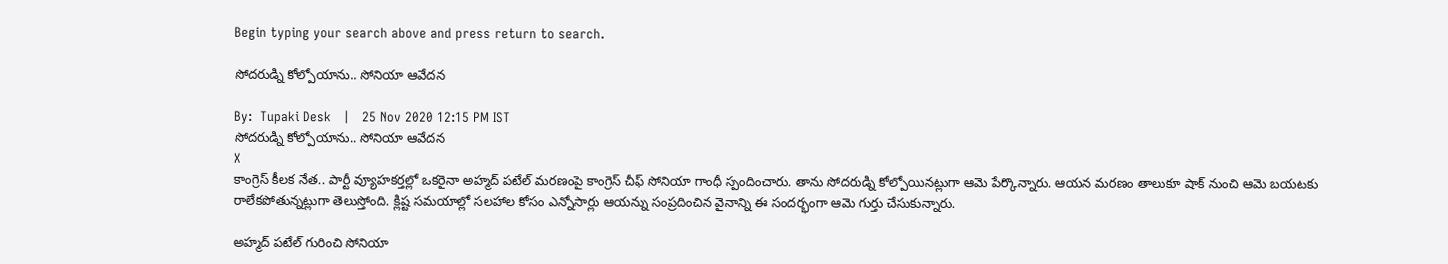Begin typing your search above and press return to search.

సోదరుడ్ని కోల్పోయాను.. సోనియా ఆవేదన

By:  Tupaki Desk   |   25 Nov 2020 12:15 PM IST
సోదరుడ్ని కోల్పోయాను.. సోనియా ఆవేదన
X
కాంగ్రెస్ కీలక నేత.. పార్టీ వ్యూహకర్తల్లో ఒకరైనా అహ్మద్ పటేల్ మరణంపై కాంగ్రెస్ చీఫ్ సోనియా గాంధీ స్పందించారు. తాను సోదరుడ్ని కోల్పోయినట్లుగా ఆమె పేర్కొన్నారు. ఆయన మరణం తాలుకూ షాక్ నుంచి ఆమె బయటకు రాలేకపోతున్నట్లుగా తెలుస్తోంది. క్లిష్ట సమయాల్లో సలహాల కోసం ఎన్నోసార్లు ఆయన్ను సంప్రదించిన వైనాన్ని ఈ సందర్భంగా ఆమె గుర్తు చేసుకున్నారు.

అహ్మద్ పటేల్ గురించి సోనియా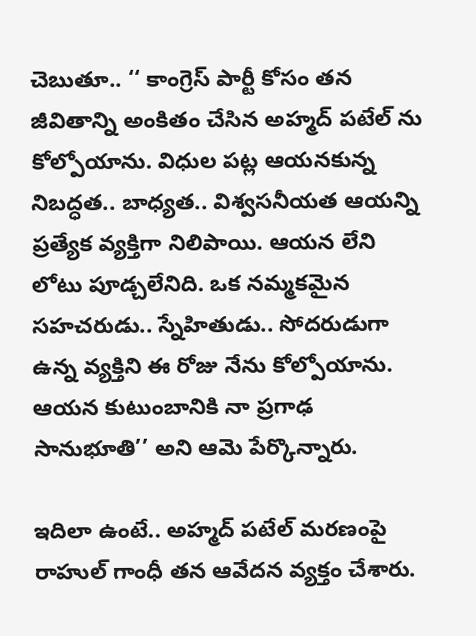చెబుతూ.. ‘‘ కాంగ్రెస్ పార్టీ కోసం తన జీవితాన్ని అంకితం చేసిన అహ్మద్ పటేల్ ను కోల్పోయాను. విధుల పట్ల ఆయనకున్న నిబద్ధత.. బాధ్యత.. విశ్వసనీయత ఆయన్ని ప్రత్యేక వ్యక్తిగా నిలిపాయి. ఆయన లేని లోటు పూడ్చలేనిది. ఒక నమ్మకమైన సహచరుడు.. స్నేహితుడు.. సోదరుడుగా ఉన్న వ్యక్తిని ఈ రోజు నేను కోల్పోయాను. ఆయన కుటుంబానికి నా ప్రగాఢ సానుభూతి’’ అని ఆమె పేర్కొన్నారు.

ఇదిలా ఉంటే.. అహ్మద్ పటేల్ మరణంపై రాహుల్ గాంధీ తన ఆవేదన వ్యక్తం చేశారు.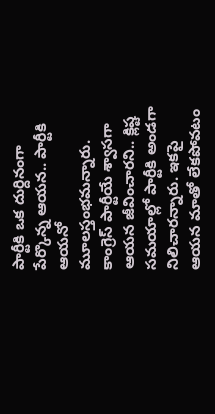పార్టీకి ఒక దుర్దినంగా పేర్కొన్న ఆయన.. పార్టీకి ఆయనో మూలస్తంభమన్నారు. కాంగ్రెస్ పార్టీయే శ్వాసగా ఆయన జీవించారని.. క్లిష్ట సమయాల్లో పార్టీకి అండగా నిలిచారన్నారు. ఇకపై ఆయన మాతో లేకపోవటం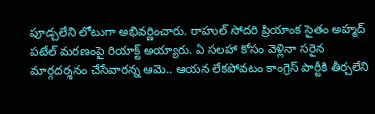పూడ్చలేని లోటుగా అభివర్ణించారు. రాహుల్ సోదరి ప్రియాంక సైతం అహ్మద్ పటేల్ మరణంపై రియాక్ట్ అయ్యారు. ఏ సలహా కోసం వెళ్లినా సరైన మార్గదర్శనం చేసేవారన్న ఆమె.. ఆయన లేకపోవటం కాంగ్రెస్ పార్టీకి తీర్చలేని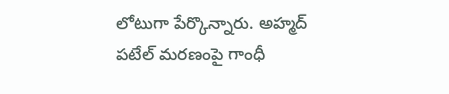లోటుగా పేర్కొన్నారు. అహ్మద్ పటేల్ మరణంపై గాంధీ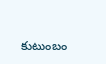కుటుంబం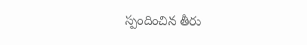స్పందించిన తీరు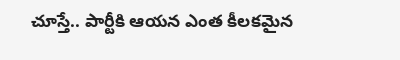చూస్తే.. పార్టీకి ఆయన ఎంత కీలకమైన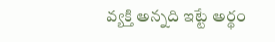వ్యక్తి అన్నది ఇట్టే అర్థం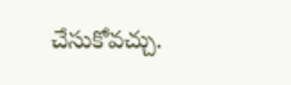చేసుకోవచ్చు.